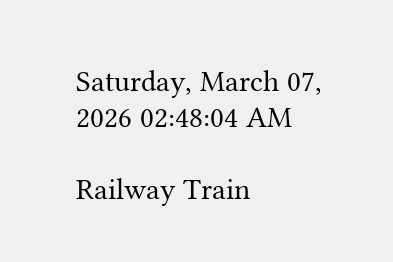Saturday, March 07, 2026 02:48:04 AM

Railway Train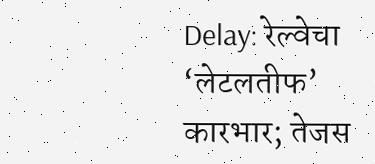Delay: रेल्वेचा ‘लेटलतीफ’ कारभार; तेजस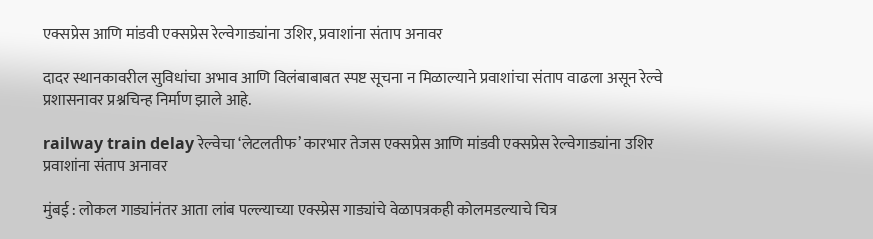एक्सप्रेस आणि मांडवी एक्सप्रेस रेल्वेगाड्यांना उशिर, प्रवाशांना संताप अनावर

दादर स्थानकावरील सुविधांचा अभाव आणि विलंबाबाबत स्पष्ट सूचना न मिळाल्याने प्रवाशांचा संताप वाढला असून रेल्वे प्रशासनावर प्रश्नचिन्ह निर्माण झाले आहे.

railway train delay रेल्वेचा ‘लेटलतीफ’ कारभार तेजस एक्सप्रेस आणि मांडवी एक्सप्रेस रेल्वेगाड्यांना उशिर प्रवाशांना संताप अनावर

मुंबई : लोकल गाड्यांनंतर आता लांब पल्ल्याच्या एक्स्प्रेस गाड्यांचे वेळापत्रकही कोलमडल्याचे चित्र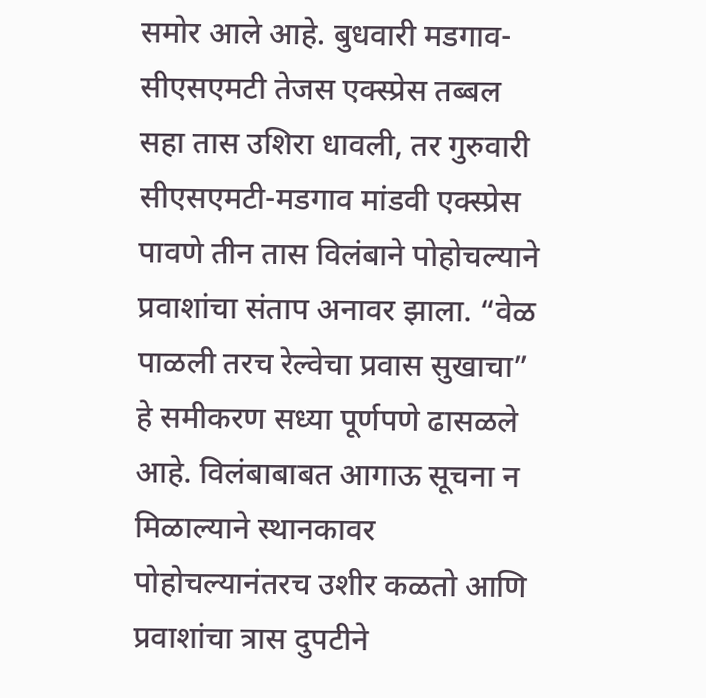समोर आले आहे. बुधवारी मडगाव-सीएसएमटी तेजस एक्स्प्रेस तब्बल सहा तास उशिरा धावली, तर गुरुवारी सीएसएमटी-मडगाव मांडवी एक्स्प्रेस पावणे तीन तास विलंबाने पोहोचल्याने प्रवाशांचा संताप अनावर झाला. “वेळ पाळली तरच रेल्वेचा प्रवास सुखाचा” हे समीकरण सध्या पूर्णपणे ढासळले आहे. विलंबाबाबत आगाऊ सूचना न मिळाल्याने स्थानकावर पोहोचल्यानंतरच उशीर कळतो आणि प्रवाशांचा त्रास दुपटीने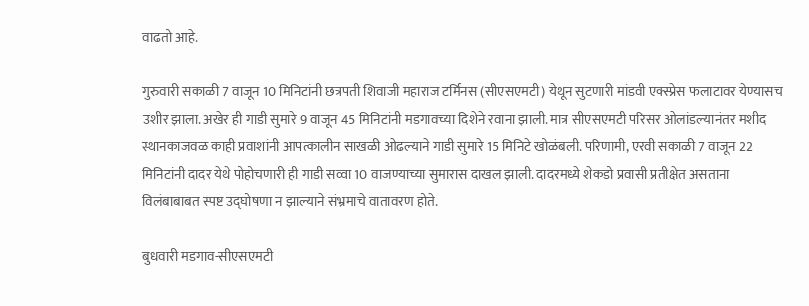वाढतो आहे.

गुरुवारी सकाळी 7 वाजून 10 मिनिटांनी छत्रपती शिवाजी महाराज टर्मिनस (सीएसएमटी) येथून सुटणारी मांडवी एक्स्प्रेस फलाटावर येण्यासच उशीर झाला. अखेर ही गाडी सुमारे 9 वाजून 45 मिनिटांनी मडगावच्या दिशेने रवाना झाली. मात्र सीएसएमटी परिसर ओलांडल्यानंतर मशीद स्थानकाजवळ काही प्रवाशांनी आपत्कालीन साखळी ओढल्याने गाडी सुमारे 15 मिनिटे खोळंबली. परिणामी, एरवी सकाळी 7 वाजून 22 मिनिटांनी दादर येथे पोहोचणारी ही गाडी सव्वा 10 वाजण्याच्या सुमारास दाखल झाली. दादरमध्ये शेकडो प्रवासी प्रतीक्षेत असताना विलंबाबाबत स्पष्ट उद्घोषणा न झाल्याने संभ्रमाचे वातावरण होते.

बुधवारी मडगाव-सीएसएमटी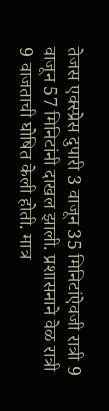तेजस एक्स्प्रेस दुपारी 3 वाजून 35 मिनिटांऐवजी रात्री 9 वाजून 57 मिनिटांनी दाखल झाली. प्रशासनाने वेळ रात्री 9 वाजताची घोषित केली होती. मात्र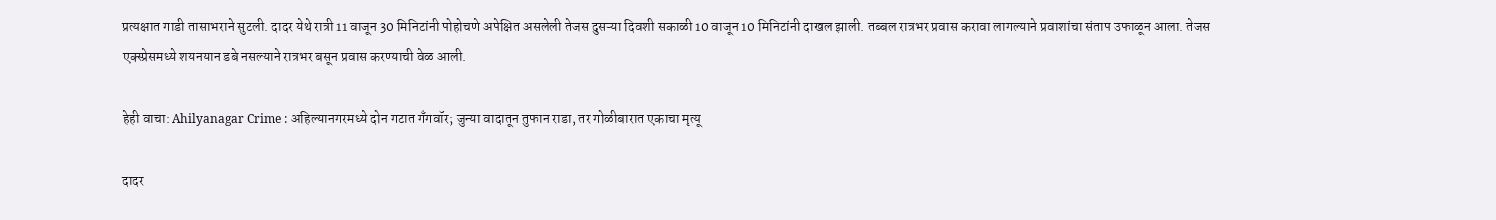प्रत्यक्षात गाडी तासाभराने सुटली. दादर येथे रात्री 11 वाजून 30 मिनिटांनी पोहोचणे अपेक्षित असलेली तेजस दुसऱ्या दिवशी सकाळी 10 वाजून 10 मिनिटांनी दाखल झाली. तब्बल रात्रभर प्रवास करावा लागल्याने प्रवाशांचा संताप उफाळून आला. तेजस एक्स्प्रेसमध्ये शयनयान डबे नसल्याने रात्रभर बसून प्रवास करण्याची वेळ आली.

हेही वाचा: Ahilyanagar Crime : अहिल्यानगरमध्ये दोन गटात गँगवॉर; जुन्या वादातून तुफान राडा, तर गोळीबारात एकाचा मृत्यू

दादर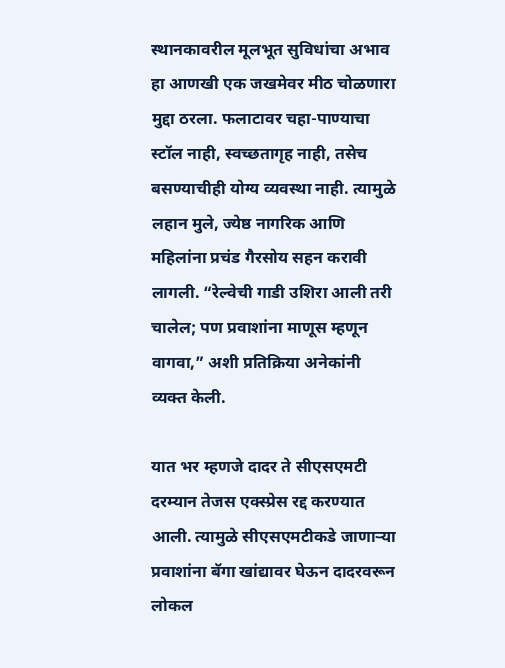स्थानकावरील मूलभूत सुविधांचा अभाव हा आणखी एक जखमेवर मीठ चोळणारा मुद्दा ठरला. फलाटावर चहा-पाण्याचा स्टॉल नाही, स्वच्छतागृह नाही, तसेच बसण्याचीही योग्य व्यवस्था नाही. त्यामुळे लहान मुले, ज्येष्ठ नागरिक आणि महिलांना प्रचंड गैरसोय सहन करावी लागली. “रेल्वेची गाडी उशिरा आली तरी चालेल; पण प्रवाशांना माणूस म्हणून वागवा,” अशी प्रतिक्रिया अनेकांनी व्यक्त केली.

यात भर म्हणजे दादर ते सीएसएमटी दरम्यान तेजस एक्स्प्रेस रद्द करण्यात आली. त्यामुळे सीएसएमटीकडे जाणाऱ्या प्रवाशांना बॅगा खांद्यावर घेऊन दादरवरून लोकल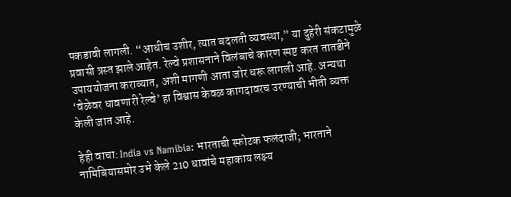पकडावी लागली. “आधीच उशीर, त्यात बदलती व्यवस्था,” या दुहेरी संकटामुळे प्रवासी त्रस्त झाले आहेत. रेल्वे प्रशासनाने विलंबाचे कारण स्पष्ट करत तातडीने उपाययोजना कराव्यात, अशी मागणी आता जोर धरू लागली आहे. अन्यथा ‘वेळेवर धावणारी रेल्वे’ हा विश्वास केवळ कागदावरच उरण्याची भीती व्यक्त केली जात आहे.

हेही वाचा: India vs Namibia: भारताची स्फोटक फलंदाजी; भारताने नामिबियासमोर उभे केले 210 धावांचे महाकाय लक्ष्य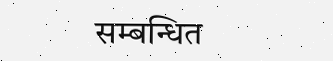सम्बन्धित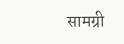सामग्री